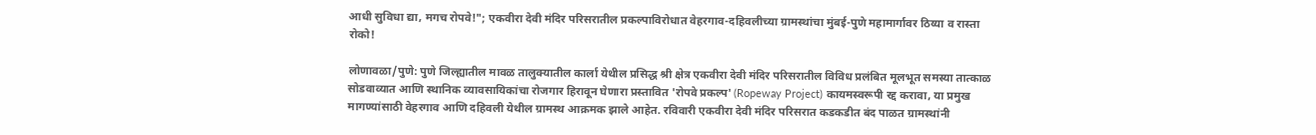आधी सुविधा द्या, मगच रोपवे!"; एकवीरा देवी मंदिर परिसरातील प्रकल्पाविरोधात वेहरगाव-दहिवलीच्या ग्रामस्थांचा मुंबई-पुणे महामार्गावर ठिय्या व रास्ता रोको!

लोणावळा/पुणे: पुणे जिल्ह्यातील मावळ तालुक्यातील कार्ला येथील प्रसिद्ध श्री क्षेत्र एकवीरा देवी मंदिर परिसरातील विविध प्रलंबित मूलभूत समस्या तात्काळ सोडवाव्यात आणि स्थानिक व्यावसायिकांचा रोजगार हिरावून घेणारा प्रस्तावित 'रोपवे प्रकल्प' (Ropeway Project) कायमस्वरूपी रद्द करावा, या प्रमुख मागण्यांसाठी वेहरगाव आणि दहिवली येथील ग्रामस्थ आक्रमक झाले आहेत. रविवारी एकवीरा देवी मंदिर परिसरात कडकडीत बंद पाळत ग्रामस्थांनी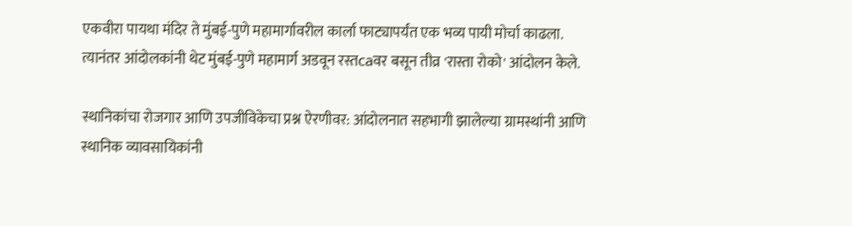एकवीरा पायथा मंदिर ते मुंबई-पुणे महामार्गावरील कार्ला फाट्यापर्यंत एक भव्य पायी मोर्चा काढला. त्यानंतर आंदोलकांनी थेट मुंबई-पुणे महामार्ग अडवून रस्तсаवर बसून तीव्र 'रास्ता रोको' आंदोलन केले.

स्थानिकांचा रोजगार आणि उपजीविकेचा प्रश्न ऐरणीवर: आंदोलनात सहभागी झालेल्या ग्रामस्थांनी आणि स्थानिक व्यावसायिकांनी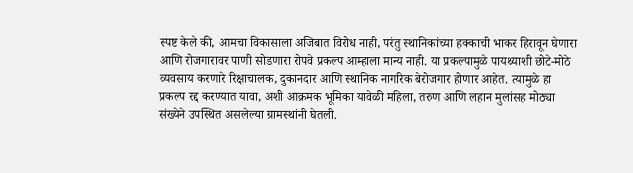स्पष्ट केले की, आमचा विकासाला अजिबात विरोध नाही, परंतु स्थानिकांच्या हक्काची भाकर हिरावून घेणारा आणि रोजगारावर पाणी सोडणारा रोपवे प्रकल्प आम्हाला मान्य नाही. या प्रकल्पामुळे पायथ्याशी छोटे-मोठे व्यवसाय करणारे रिक्षाचालक, दुकानदार आणि स्थानिक नागरिक बेरोजगार होणार आहेत. त्यामुळे हा प्रकल्प रद्द करण्यात यावा, अशी आक्रमक भूमिका यावेळी महिला, तरुण आणि लहान मुलांसह मोठ्या संख्येने उपस्थित असलेल्या ग्रामस्थांनी घेतली.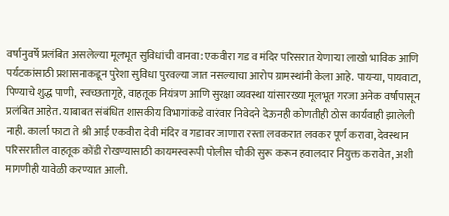वर्षानुवर्षे प्रलंबित असलेल्या मूलभूत सुविधांची वानवा: एकवीरा गड व मंदिर परिसरात येणाऱ्या लाखो भाविक आणि पर्यटकांसाठी प्रशासनाकडून पुरेशा सुविधा पुरवल्या जात नसल्याचा आरोप ग्रामस्थांनी केला आहे. पायऱ्या, पायवाटा, पिण्याचे शुद्ध पाणी, स्वच्छतागृहे, वाहतूक नियंत्रण आणि सुरक्षा व्यवस्था यांसारख्या मूलभूत गरजा अनेक वर्षांपासून प्रलंबित आहेत. याबाबत संबंधित शासकीय विभागांकडे वारंवार निवेदने देऊनही कोणतीही ठोस कार्यवाही झालेली नाही. कार्ला फाटा ते श्री आई एकवीरा देवी मंदिर व गडावर जाणारा रस्ता लवकरात लवकर पूर्ण करावा, देवस्थान परिसरातील वाहतूक कोंडी रोखण्यासाठी कायमस्वरूपी पोलीस चौकी सुरू करून हवालदार नियुक्त करावेत, अशी मागणीही यावेळी करण्यात आली.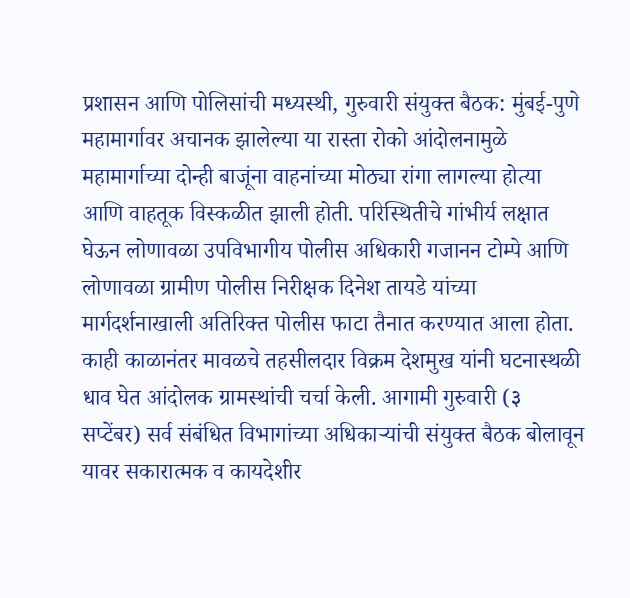प्रशासन आणि पोलिसांची मध्यस्थी, गुरुवारी संयुक्त बैठक: मुंबई-पुणे महामार्गावर अचानक झालेल्या या रास्ता रोको आंदोलनामुळे महामार्गाच्या दोन्ही बाजूंना वाहनांच्या मोठ्या रांगा लागल्या होत्या आणि वाहतूक विस्कळीत झाली होती. परिस्थितीचे गांभीर्य लक्षात घेऊन लोणावळा उपविभागीय पोलीस अधिकारी गजानन टोम्पे आणि लोणावळा ग्रामीण पोलीस निरीक्षक दिनेश तायडे यांच्या मार्गदर्शनाखाली अतिरिक्त पोलीस फाटा तैनात करण्यात आला होता. काही काळानंतर मावळचे तहसीलदार विक्रम देशमुख यांनी घटनास्थळी धाव घेत आंदोलक ग्रामस्थांची चर्चा केली. आगामी गुरुवारी (३ सप्टेंबर) सर्व संबंधित विभागांच्या अधिकाऱ्यांची संयुक्त बैठक बोलावून यावर सकारात्मक व कायदेशीर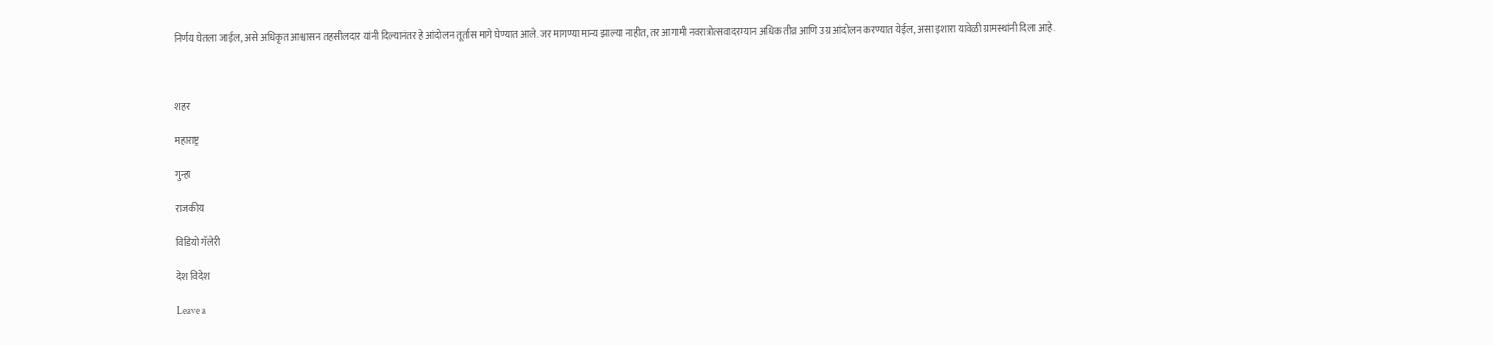निर्णय घेतला जाईल, असे अधिकृत आश्वासन तहसीलदार यांनी दिल्यानंतर हे आंदोलन तूर्तास मागे घेण्यात आले. जर मागण्या मान्य झाल्या नाहीत, तर आगामी नवरात्रोत्सवादरम्यान अधिक तीव्र आणि उग्र आंदोलन करण्यात येईल, असा इशारा यावेळी ग्रामस्थांनी दिला आहे.



शहर

महाराष्ट्र

गुन्हा

राजकीय

विडियो गॅलेरी

देश विदेश

Leave a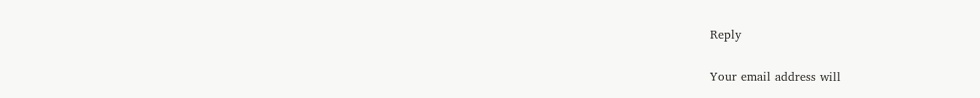Reply

Your email address will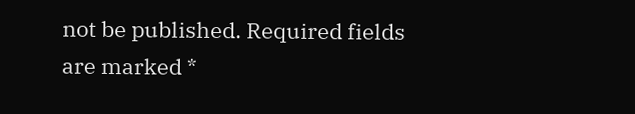not be published. Required fields are marked *